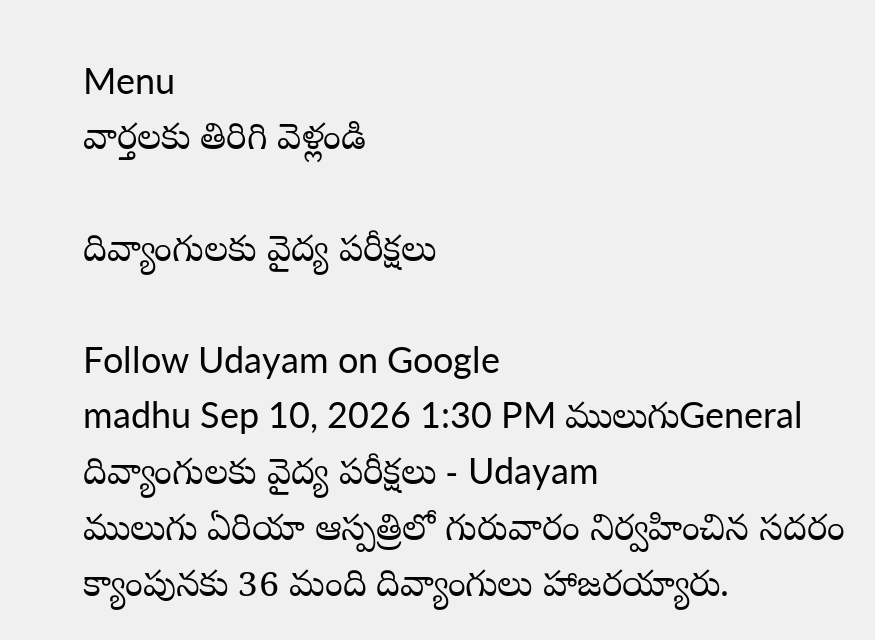Menu
వార్తలకు తిరిగి వెళ్లండి

దివ్యాంగులకు వైద్య పరీక్షలు

Follow Udayam on Google
madhu Sep 10, 2026 1:30 PM ములుగుGeneral
దివ్యాంగులకు వైద్య పరీక్షలు - Udayam
ములుగు ఏరియా ఆస్పత్రిలో గురువారం నిర్వహించిన సదరం క్యాంపునకు 36 మంది దివ్యాంగులు హాజరయ్యారు.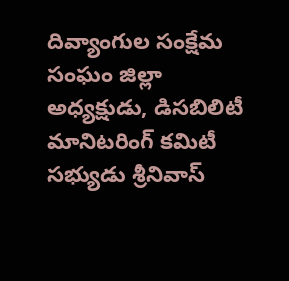దివ్యాంగుల సంక్షేమ సంఘం జిల్లా అధ్యక్షుడు, డిసబిలిటీ మానిటరింగ్ కమిటీ సభ్యుడు శ్రీనివాస్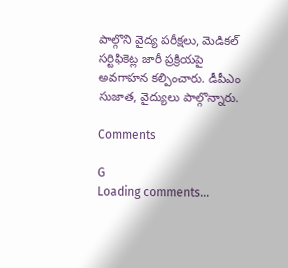పాల్గొని వైద్య పరీక్షలు, మెడికల్ సర్టిఫికెట్ల జారీ ప్రక్రియపై అవగాహన కల్పించారు. డీపీఎం సుజాత, వైద్యులు పాల్గొన్నారు.

Comments

G
Loading comments...